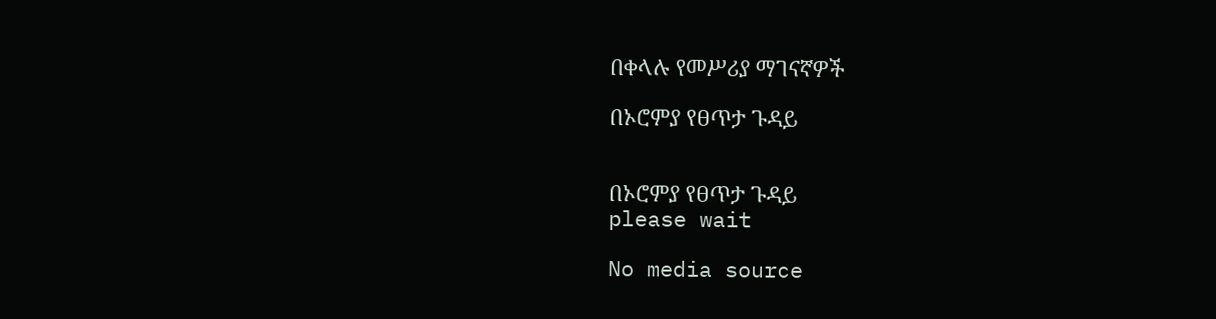በቀላሉ የመሥሪያ ማገናኛዎች

በኦሮምያ የፀጥታ ጉዳይ


በኦሮምያ የፀጥታ ጉዳይ
please wait

No media source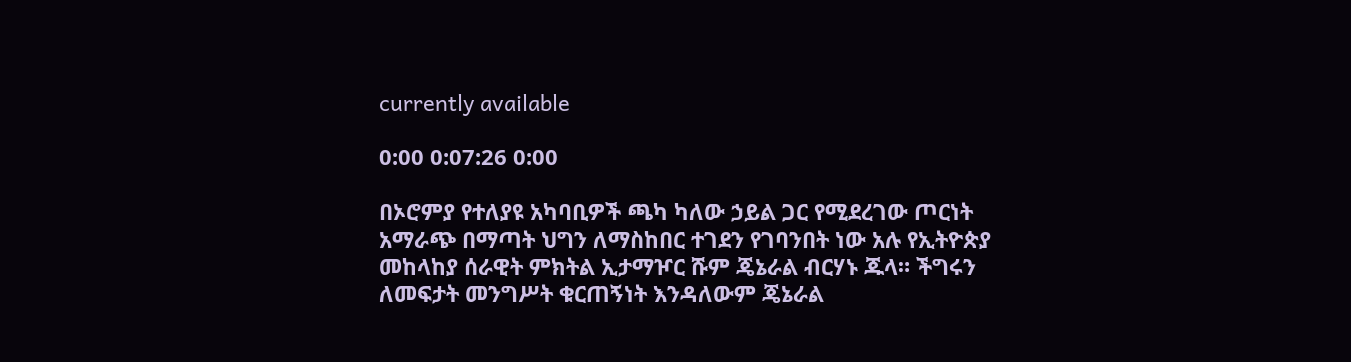currently available

0:00 0:07:26 0:00

በኦሮምያ የተለያዩ አካባቢዎች ጫካ ካለው ኃይል ጋር የሚደረገው ጦርነት አማራጭ በማጣት ህግን ለማስከበር ተገደን የገባንበት ነው አሉ የኢትዮጵያ መከላከያ ሰራዊት ምክትል ኢታማዦር ሹም ጄኔራል ብርሃኑ ጁላ። ችግሩን ለመፍታት መንግሥት ቁርጠኝነት እንዳለውም ጄኔራል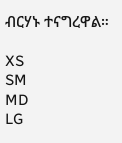ብርሃኑ ተናግረዋል።

XS
SM
MD
LG